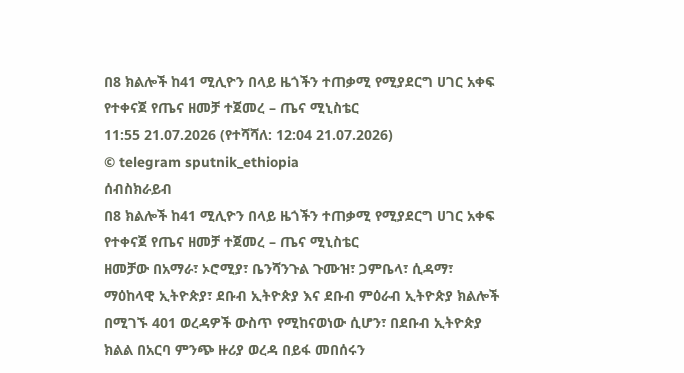በ8 ክልሎች ከ41 ሚሊዮን በላይ ዜጎችን ተጠቃሚ የሚያደርግ ሀገር አቀፍ የተቀናጀ የጤና ዘመቻ ተጀመረ – ጤና ሚኒስቴር
11:55 21.07.2026 (የተሻሻለ: 12:04 21.07.2026)
© telegram sputnik_ethiopia
ሰብስክራይብ
በ8 ክልሎች ከ41 ሚሊዮን በላይ ዜጎችን ተጠቃሚ የሚያደርግ ሀገር አቀፍ የተቀናጀ የጤና ዘመቻ ተጀመረ – ጤና ሚኒስቴር
ዘመቻው በአማራ፣ ኦሮሚያ፣ ቤንሻንጉል ጉሙዝ፣ ጋምቤላ፣ ሲዳማ፣ ማዕከላዊ ኢትዮጵያ፣ ደቡብ ኢትዮጵያ እና ደቡብ ምዕራብ ኢትዮጵያ ክልሎች በሚገኙ 401 ወረዳዎች ውስጥ የሚከናወነው ሲሆን፣ በደቡብ ኢትዮጵያ ክልል በአርባ ምንጭ ዙሪያ ወረዳ በይፋ መበሰሩን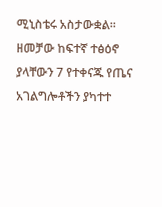ሚኒስቴሩ አስታውቋል፡፡
ዘመቻው ከፍተኛ ተፅዕኖ ያላቸውን 7 የተቀናጁ የጤና አገልግሎቶችን ያካተተ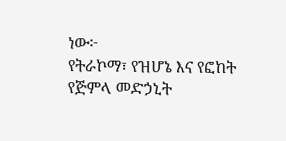ነው፦
የትራኮማ፣ የዝሆኔ እና የፎከት የጅምላ መድኃኒት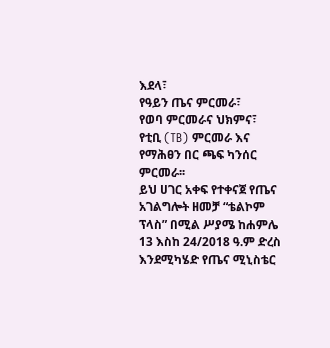እደላ፣
የዓይን ጤና ምርመራ፣
የወባ ምርመራና ህክምና፣
የቲቢ (TB) ምርመራ እና
የማሕፀን በር ጫፍ ካንሰር ምርመራ፡፡
ይህ ሀገር አቀፍ የተቀናጀ የጤና አገልግሎት ዘመቻ “ቴልኮም ፕላስ” በሚል ሥያሜ ከሐምሌ 13 እስከ 24/2018 ዓ.ም ድረስ እንደሚካሄድ የጤና ሚኒስቴር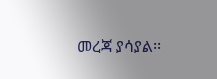መረጃ ያሳያል፡፡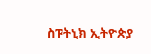ስፑትኒክ ኢትዮጵያ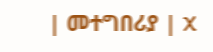| መተግበሪያ | X